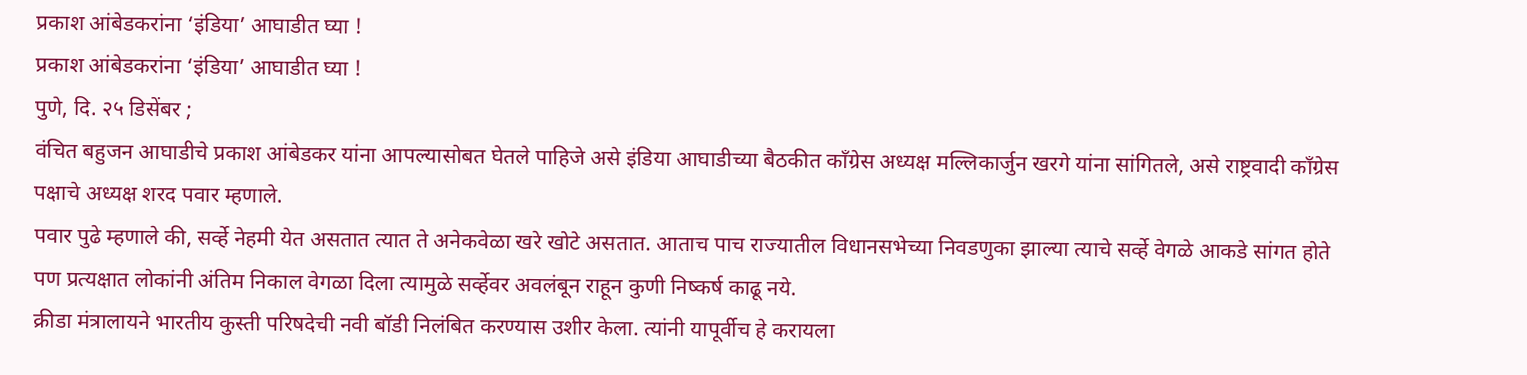प्रकाश आंबेडकरांना ‘इंडिया’ आघाडीत घ्या !
प्रकाश आंबेडकरांना ‘इंडिया’ आघाडीत घ्या !
पुणे, दि. २५ डिसेंबर ;
वंचित बहुजन आघाडीचे प्रकाश आंबेडकर यांना आपल्यासोबत घेतले पाहिजे असे इंडिया आघाडीच्या बैठकीत काँग्रेस अध्यक्ष मल्लिकार्जुन खरगे यांना सांगितले, असे राष्ट्रवादी काँग्रेस पक्षाचे अध्यक्ष शरद पवार म्हणाले.
पवार पुढे म्हणाले की, सर्व्हे नेहमी येत असतात त्यात ते अनेकवेळा खरे खोटे असतात. आताच पाच राज्यातील विधानसभेच्या निवडणुका झाल्या त्याचे सर्व्हे वेगळे आकडे सांगत होते पण प्रत्यक्षात लोकांनी अंतिम निकाल वेगळा दिला त्यामुळे सर्व्हेवर अवलंबून राहून कुणी निष्कर्ष काढू नये.
क्रीडा मंत्रालायने भारतीय कुस्ती परिषदेची नवी बॉडी निलंबित करण्यास उशीर केला. त्यांनी यापूर्वीच हे करायला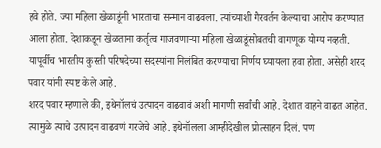हवे होते. ज्या महिला खेळाडूंनी भारताचा सन्मान वाढवला. त्यांच्याशी गैरवर्तन केल्याचा आरोप करण्यात आला होता. देशाकडून खेळताना कर्तृत्व गाजवणाऱ्या महिला खेळाडूंसोबतची वागणूक योग्य नव्हती. यापूर्वीच भारतीय कुस्ती परिषदेच्या सदस्यांना निलंबित करण्याचा निर्णय घ्यायला हवा होता. असेही शरद पवार यांनी स्पष्ट केले आहे.
शरद पवार म्हणाले की, इथेनॉलचं उत्पादन वाढवावं अशी मागणी सर्वांची आहे. देशात वाहने वाढत आहेत. त्यामुळे त्याचे उत्पादन वाढवणं गरजेचे आहे. इथेनॉलला आम्हीदेखील प्रोत्साहन दिलं. पण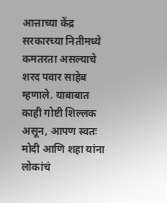आत्ताच्या केंद्र सरकारच्या नितीमध्ये कमतरता असल्याचे शरद पवार साहेब म्हणाले. याबाबात काही गोष्टी शिल्लक असून, आपण स्वतः मोदी आणि शहा यांना लोकांचं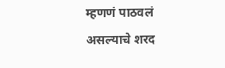म्हणणं पाठवलं असल्याचे शरद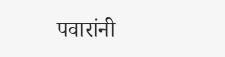पवारांनी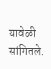यावेळी सांगितले.